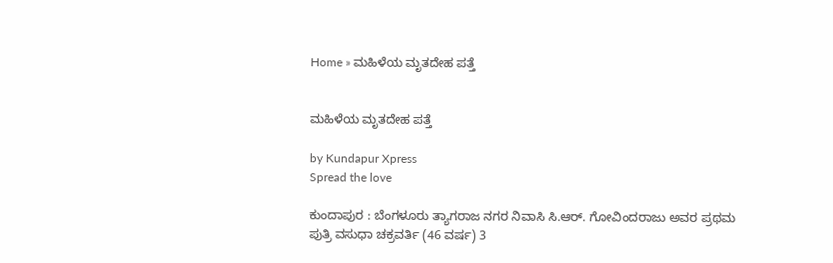Home » ಮಹಿಳೆಯ ಮೃತದೇಹ ಪತ್ತೆ


ಮಹಿಳೆಯ ಮೃತದೇಹ ಪತ್ತೆ

by Kundapur Xpress
Spread the love

ಕುಂದಾಪುರ : ಬೆಂಗಳೂರು ತ್ಯಾಗರಾಜ ನಗರ ನಿವಾಸಿ ಸಿ.ಆ‌ರ್. ಗೋವಿಂದರಾಜು ಅವರ ಪ್ರಥಮ ಪುತ್ರಿ ವಸುಧಾ ಚಕ್ರವರ್ತಿ (46 ವರ್ಷ) 3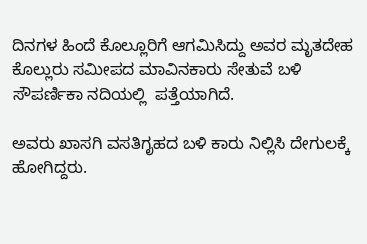ದಿನಗಳ ಹಿಂದೆ ಕೊಲ್ಲೂರಿಗೆ ಆಗಮಿಸಿದ್ದು ಅವರ ಮೃತದೇಹ ಕೊಲ್ಲುರು ಸಮೀಪದ ಮಾವಿನಕಾರು ಸೇತುವೆ ಬಳಿ ಸೌಪರ್ಣಿಕಾ ನದಿಯಲ್ಲಿ  ಪತ್ತೆಯಾಗಿದೆ.

ಅವರು ಖಾಸಗಿ ವಸತಿಗೃಹದ ಬಳಿ ಕಾರು ನಿಲ್ಲಿಸಿ ದೇಗುಲಕ್ಕೆ ಹೋಗಿದ್ದರು.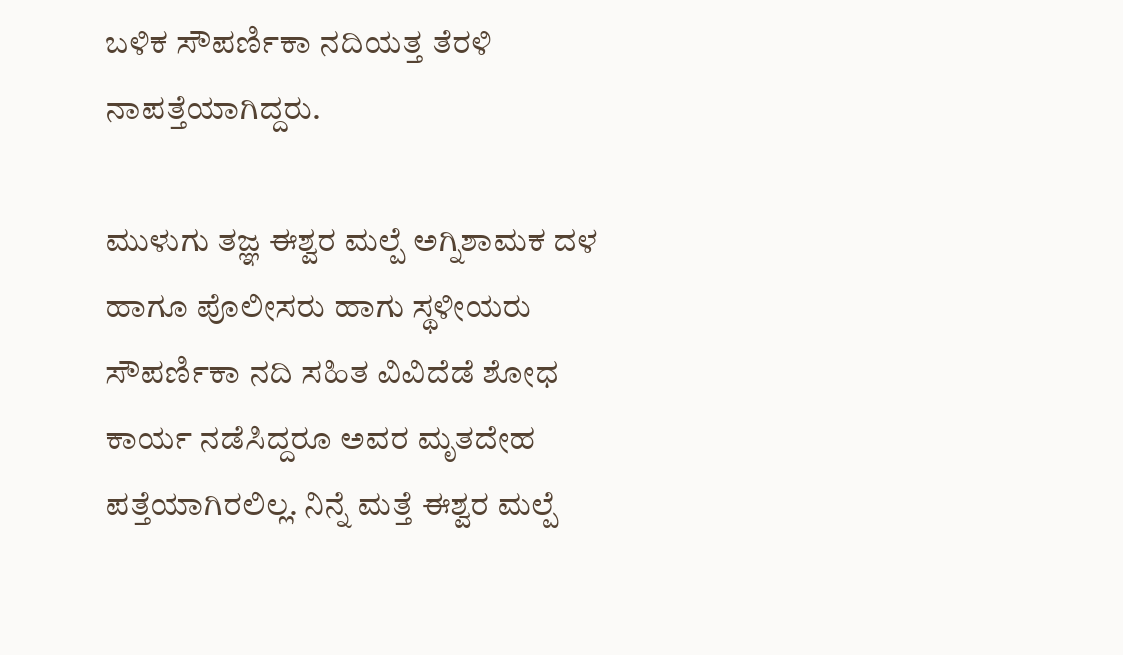ಬಳಿಕ ಸೌಪರ್ಣಿಕಾ ನದಿಯತ್ತ ತೆರಳಿ ನಾಪತ್ತೆಯಾಗಿದ್ದರು.

ಮುಳುಗು ತಜ್ಞ ಈಶ್ವರ ಮಲ್ಪೆ ಅಗ್ನಿಶಾಮಕ ದಳ ಹಾಗೂ ಪೊಲೀಸರು ಹಾಗು ಸ್ಥಳೀಯರು ಸೌಪರ್ಣಿಕಾ ನದಿ ಸಹಿತ ವಿವಿದೆಡೆ ಶೋಧ ಕಾರ್ಯ ನಡೆಸಿದ್ದರೂ ಅವರ ಮೃತದೇಹ ಪತ್ತೆಯಾಗಿರಲಿಲ್ಲ. ನಿನ್ನೆ ಮತ್ತೆ ಈಶ್ವರ ಮಲ್ಪೆ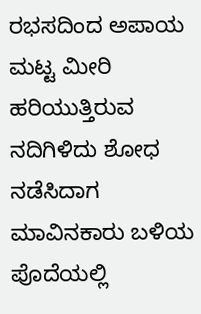ರಭಸದಿಂದ ಅಪಾಯ ಮಟ್ಟ ಮೀರಿ ಹರಿಯುತ್ತಿರುವ ನದಿಗಿಳಿದು ಶೋಧ ನಡೆಸಿದಾಗ ಮಾವಿನಕಾರು ಬಳಿಯ ಪೊದೆಯಲ್ಲಿ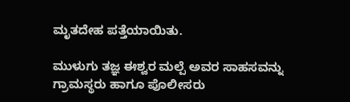ಮೃತದೇಹ ಪತ್ತೆಯಾಯಿತು.

ಮುಳುಗು ತಜ್ಞ ಈಶ್ವರ ಮಲ್ಪೆ ಅವರ ಸಾಹಸವನ್ನು ಗ್ರಾಮಸ್ಥರು ಹಾಗೂ ಪೊಲೀಸರು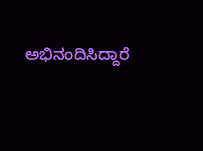ಅಭಿನಂದಿಸಿದ್ದಾರೆ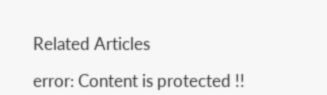Related Articles

error: Content is protected !!